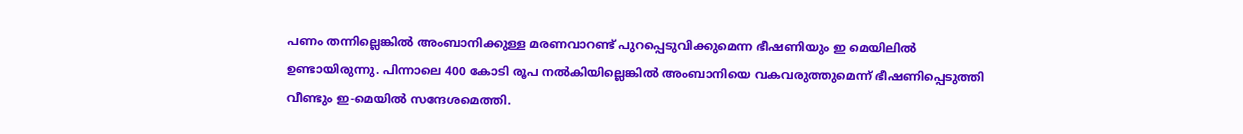പണം തന്നില്ലെങ്കില്‍ അംബാനിക്കുള്ള മരണവാറണ്ട് പുറപ്പെടുവിക്കുമെന്ന ഭീഷണിയും ഇ മെയിലിൽ ഉണ്ടായിരുന്നു. പിന്നാലെ 400 കോടി രൂപ നൽകിയില്ലെങ്കിൽ അംബാനിയെ വകവരുത്തുമെന്ന് ഭീഷണിപ്പെടുത്തി വീണ്ടും ഇ-മെയിൽ സന്ദേശമെത്തി.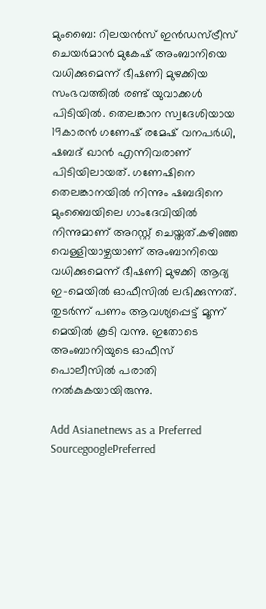മുംബൈ: റിലയൻസ് ഇൻഡസ്ട്രീസ് ചെയർമാൻ മുകേഷ് അംബാനിയെ വധിക്കുമെന്ന് ഭീഷണി മുഴക്കിയ സംഭവത്തിൽ രണ്ട് യുവാക്കൾ പിടിയിൽ. തെലങ്കാന സ്വദേശിയായ 19കാരൻ ഗണേഷ് രമേഷ് വനപർധി, ഷബദ് ഖാന്‍ എന്നിവരാണ് പിടിയിലായത്. ഗണേഷിനെ തെലങ്കാനയിൽ നിന്നും ഷബദിനെ മുംബൈയിലെ ഗാംദേവിയിൽ നിന്നുമാണ് അറസ്റ്റ് ചെയ്തത്.കഴിഞ്ഞ വെള്ളിയാഴ്ചയാണ് അംബാനിയെ വധിക്കുമെന്ന് ഭീഷണി മുഴക്കി ആദ്യ ഇ-മെയിൽ ഓഫീസിൽ ലഭിക്കുന്നത്. തുടർന്ന് പണം ആവശ്യപ്പെട്ട് മൂന്ന് മെയിൽ കൂടി വന്നു. ഇതോടെ അംബാനിയുടെ ഓഫീസ് പൊലീസിൽ പരാതി നൽകുകയായിരുന്നു.

Add Asianetnews as a Preferred SourcegooglePreferred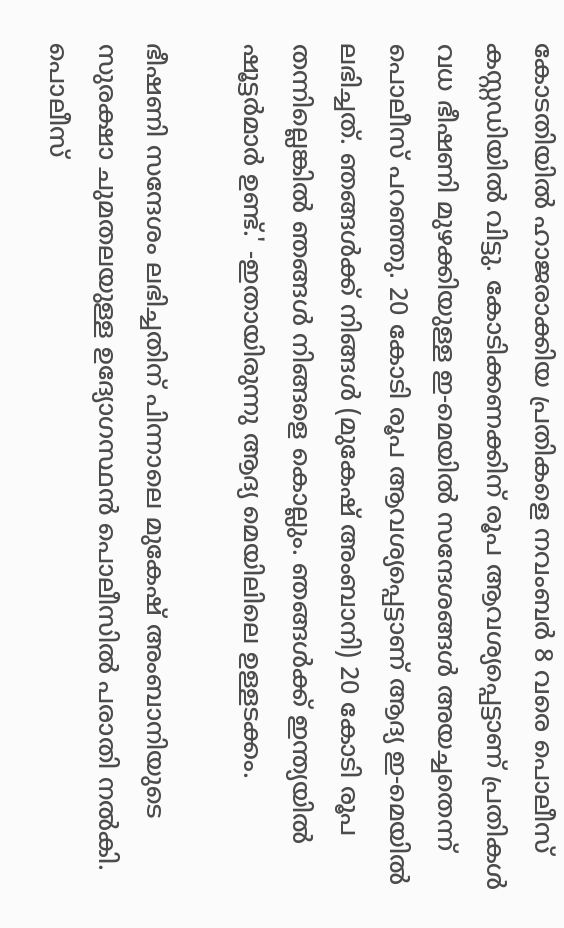കോടതിയിൽ ഹാജരാക്കിയ പ്രതികളെ നവംബർ 8 വരെ പൊലീസ് കസ്റ്റഡിയിൽ വിട്ടു. കോടിക്കണക്കിന് രൂപ ആവശ്യപ്പെട്ടാണ് പ്രതികൾ വധ ഭീഷണി മുഴക്കിയുള്ള ഇ-മെയില്‍ സന്ദേശങ്ങൾ അയച്ചതെന്ന് പൊലീസ് പറഞ്ഞു. 20 കോടി രൂപ ആവശ്യപ്പെട്ടാണ് ആദ്യ ഇ-മെയിൽ ലഭിച്ചത്. ഞങ്ങള്‍ക്ക് നിങ്ങള്‍ (മുകേഷ് അംബാനി) 20 കോടി രൂപ തന്നില്ലെങ്കില്‍ ഞങ്ങള്‍ നിങ്ങളെ കൊല്ലും. ഞങ്ങള്‍ക്ക് ഇന്ത്യയില്‍ ഷൂട്ടര്‍മാര്‍ ഉണ്ട്.' -ഇതായിരുന്നു ആദ്യ മെയിലിലെ ഉള്ളടക്കം.

ഭീഷണി സന്ദേശം ലഭിച്ചതിന് പിന്നാലെ മുകേഷ് അംബാനിയുടെ സുരക്ഷാ ചുമതലയുള്ള ഉദ്യോഗസ്ഥൻ പൊലീസിൽ പരാതി നൽകി. പൊലീസ്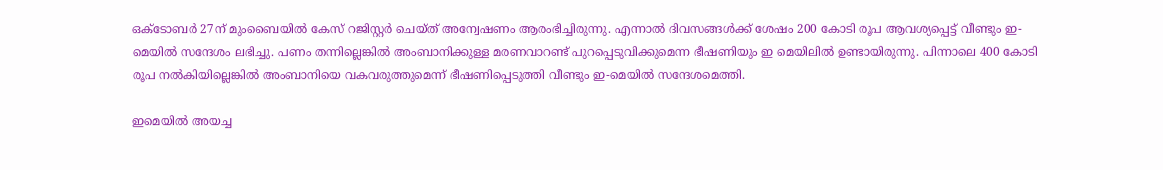ഒക്ടോബർ 27ന് മുംബൈയിൽ കേസ് റജിസ്റ്റർ ചെയ്ത് അന്വേഷണം ആരംഭിച്ചിരുന്നു. എന്നാൽ ദിവസങ്ങൾക്ക് ശേഷം 200 കോടി രൂപ ആവശ്യപ്പെട്ട് വീണ്ടും ഇ-മെയിൽ സന്ദേശം ലഭിച്ചു. പണം തന്നില്ലെങ്കില്‍ അംബാനിക്കുള്ള മരണവാറണ്ട് പുറപ്പെടുവിക്കുമെന്ന ഭീഷണിയും ഇ മെയിലിൽ ഉണ്ടായിരുന്നു. പിന്നാലെ 400 കോടി രൂപ നൽകിയില്ലെങ്കിൽ അംബാനിയെ വകവരുത്തുമെന്ന് ഭീഷണിപ്പെടുത്തി വീണ്ടും ഇ-മെയിൽ സന്ദേശമെത്തി.

ഇമെയിൽ അയച്ച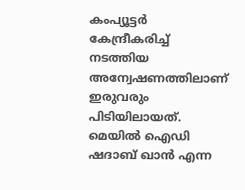കംപ്യൂട്ടർ കേന്ദ്രീകരിച്ച് നടത്തിയ അന്വേഷണത്തിലാണ് ഇരുവരും പിടിയിലായത്. മെയിൽ ഐഡി ഷദാബ് ഖാൻ എന്ന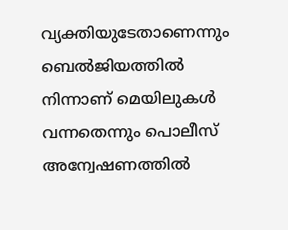വ്യക്തിയുടേതാണെന്നും ബെൽജിയത്തിൽ നിന്നാണ് മെയിലുകൾ വന്നതെന്നും പൊലീസ് അന്വേഷണത്തിൽ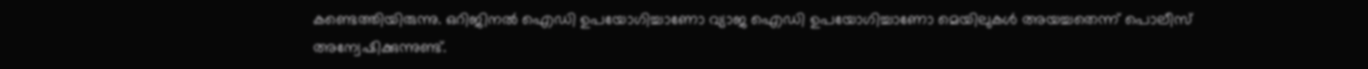കണ്ടെത്തിയിരുന്നു. ഒറിജിനൽ ഐഡി ഉപയോഗിച്ചാണോ വ്യാജ ഐ‍ഡി ഉപയോഗിച്ചാണോ മെയിലുകൾ അയച്ചതെന്ന് പൊലീസ് അന്വേഷിക്കുന്നുണ്ട്.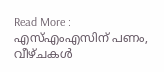Read More : എസ്എംഎസിന് പണം, വീഴ്ചകൾ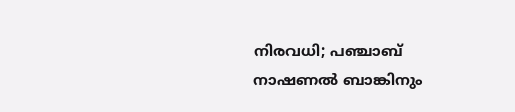നിരവധി; പഞ്ചാബ് നാഷണൽ ബാങ്കിനും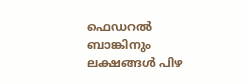ഫെഡറൽ ബാങ്കിനും ലക്ഷങ്ങൾ പിഴ